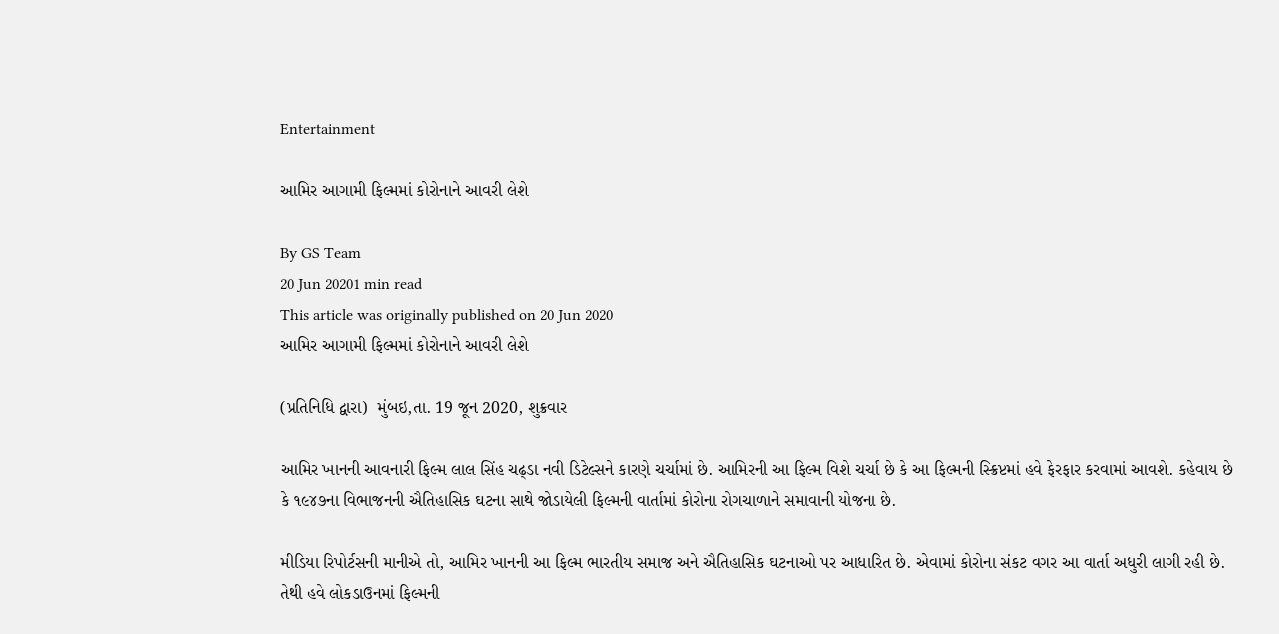Entertainment

આમિર આગામી ફિલ્મમાં કોરોનાને આવરી લેશે

By GS Team
20 Jun 20201 min read
This article was originally published on 20 Jun 2020
આમિર આગામી ફિલ્મમાં કોરોનાને આવરી લેશે

(પ્રતિનિધિ દ્વારા)  મુંબઇ,તા. 19 જૂન 2020, શુક્રવાર

આમિર ખાનની આવનારી ફિલ્મ લાલ સિંહ ચઢ્ડા નવી ડિટેલ્સને કારણે ચર્ચામાં છે. આમિરની આ ફિલ્મ વિશે ચર્ચા છે કે આ ફિલ્મની સ્ક્રિપ્ટમાં હવે ફેરફાર કરવામાં આવશે. કહેવાય છે કે ૧૯૪૭ના વિભાજનની ઐતિહાસિક ઘટના સાથે જોડાયેલી ફિલ્મની વાર્તામાં કોરોના રોગચાળાને સમાવાની યોજના છે.

મીડિયા રિપોર્ટસની માનીએ તો, આમિર ખાનની આ ફિલ્મ ભારતીય સમાજ અને ઐતિહાસિક ઘટનાઓ પર આધારિત છે. એવામાં કોરોના સંકટ વગર આ વાર્તા અધુરી લાગી રહી છે. તેથી હવે લોકડાઉનમાં ફિલ્મની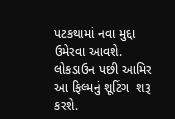પટકથામાં નવા મુદ્દા ઉમેરવા આવશે. લોકડાઉન પછી આમિર આ ફિલ્મનું શૂટિંગ  શરૂ કરશે.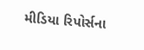મીડિયા રિપોર્સના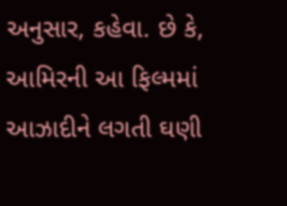અનુસાર, કહેવા. છે કે, આમિરની આ ફિલ્મમાં આઝાદીને લગતી ઘણી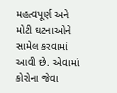મહત્વપૂર્ણ અને મોટી ઘટનાઓને સામેલ કરવામાં આવી છે. એવામાં કોરોના જેવા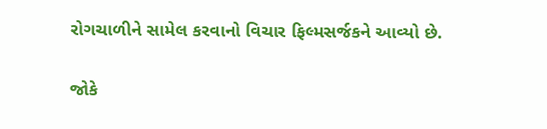રોગચાળીને સામેલ કરવાનો વિચાર ફિલ્મસર્જકને આવ્યો છે.

જોકે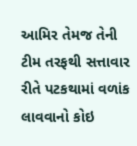આમિર તેમજ તેની ટીમ તરફથી સત્તાવાર રીતે પટકથામાં વળાંક લાવવાનો કોઇ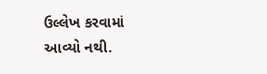ઉલ્લેખ કરવામાં આવ્યો નથી.